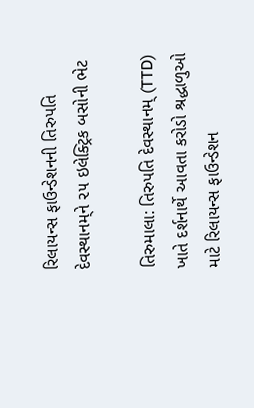રિલાયન્સ ફાઉન્ડેશનની તિરુપતિ દેવસ્થાનમ્‌ને ૨૫ ઇલેક્ટ્રિક બસોની ભેટ

તિરુમાલા: તિરુપતિ દેવસ્થાનમ્‌ (TTD) ખાતે દર્શનાર્થે આવતા કરોડો શ્રદ્ધાળુઓ માટે રિલાયન્સ ફાઉન્ડેશન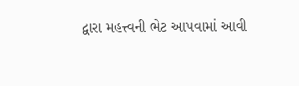દ્વારા મહત્ત્વની ભેટ આપવામાં આવી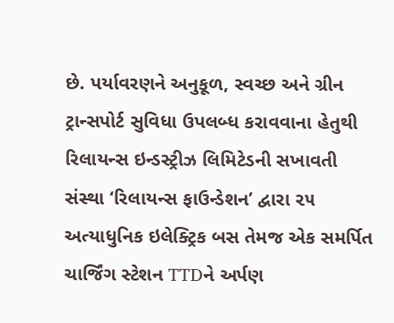છે. પર્યાવરણને અનુકૂળ, સ્વચ્છ અને ગ્રીન ટ્રાન્સપોર્ટ સુવિધા ઉપલબ્ધ કરાવવાના હેતુથી રિલાયન્સ ઇન્ડસ્ટ્રીઝ લિમિટેડની સખાવતી સંસ્થા ‘રિલાયન્સ ફાઉન્ડેશન’ દ્વારા ૨૫ અત્યાધુનિક ઇલેક્ટ્રિક બસ તેમજ એક સમર્પિત ચાર્જિંગ સ્ટેશન TTDને અર્પણ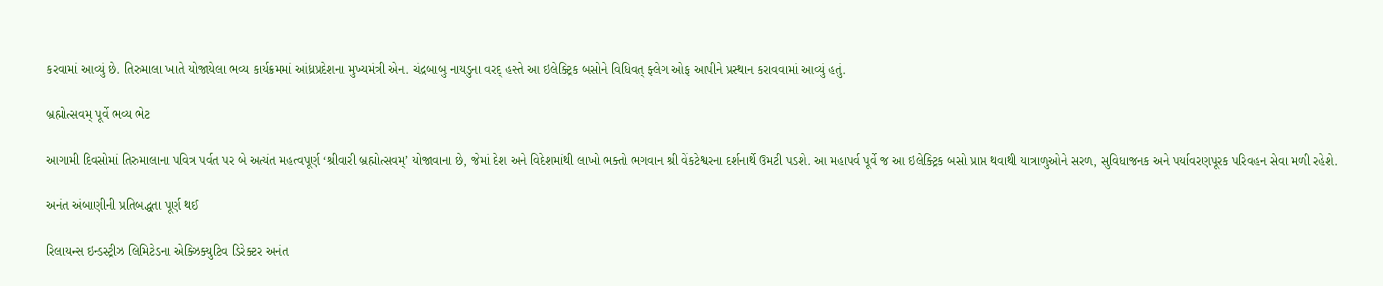કરવામાં આવ્યું છે. તિરુમાલા ખાતે યોજાયેલા ભવ્ય કાર્યક્રમમાં આંધ્રપ્રદેશના મુખ્યમંત્રી એન. ચંદ્રબાબુ નાયડુના વરદ્ હસ્તે આ ઇલેક્ટ્રિક બસોને વિધિવત્ ફ્લેગ ઓફ આપીને પ્રસ્થાન કરાવવામાં આવ્યું હતું.

બ્રહ્મોત્સવમ્ પૂર્વે ભવ્ય ભેટ

આગામી દિવસોમાં તિરુમાલાના પવિત્ર પર્વત પર બે અત્યંત મહત્વપૂર્ણ ‘શ્રીવારી બ્રહ્મોત્સવમ્’ યોજાવાના છે, જેમાં દેશ અને વિદેશમાંથી લાખો ભક્તો ભગવાન શ્રી વેંકટેશ્વરના દર્શનાર્થે ઉમટી પડશે. આ મહાપર્વ પૂર્વે જ આ ઇલેક્ટ્રિક બસો પ્રાપ્ત થવાથી યાત્રાળુઓને સરળ, સુવિધાજનક અને પર્યાવરણપૂરક પરિવહન સેવા મળી રહેશે.

અનંત અંબાણીની પ્રતિબદ્ધતા પૂર્ણ થઈ

રિલાયન્સ ઇન્ડસ્ટ્રીઝ લિમિટેડના એક્ઝિક્યુટિવ ડિરેક્ટર અનંત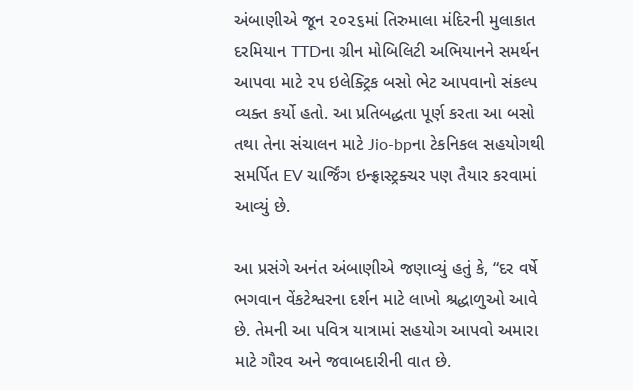અંબાણીએ જૂન ૨૦૨૬માં તિરુમાલા મંદિરની મુલાકાત દરમિયાન TTDના ગ્રીન મોબિલિટી અભિયાનને સમર્થન આપવા માટે ૨૫ ઇલેક્ટ્રિક બસો ભેટ આપવાનો સંકલ્પ વ્યક્ત કર્યો હતો. આ પ્રતિબદ્ધતા પૂર્ણ કરતા આ બસો તથા તેના સંચાલન માટે Jio-bpના ટેકનિકલ સહયોગથી સમર્પિત EV ચાર્જિંગ ઇન્ફ્રાસ્ટ્રક્ચર પણ તૈયાર કરવામાં આવ્યું છે.

આ પ્રસંગે અનંત અંબાણીએ જણાવ્યું હતું કે, “દર વર્ષે ભગવાન વેંકટેશ્વરના દર્શન માટે લાખો શ્રદ્ધાળુઓ આવે છે. તેમની આ પવિત્ર યાત્રામાં સહયોગ આપવો અમારા માટે ગૌરવ અને જવાબદારીની વાત છે.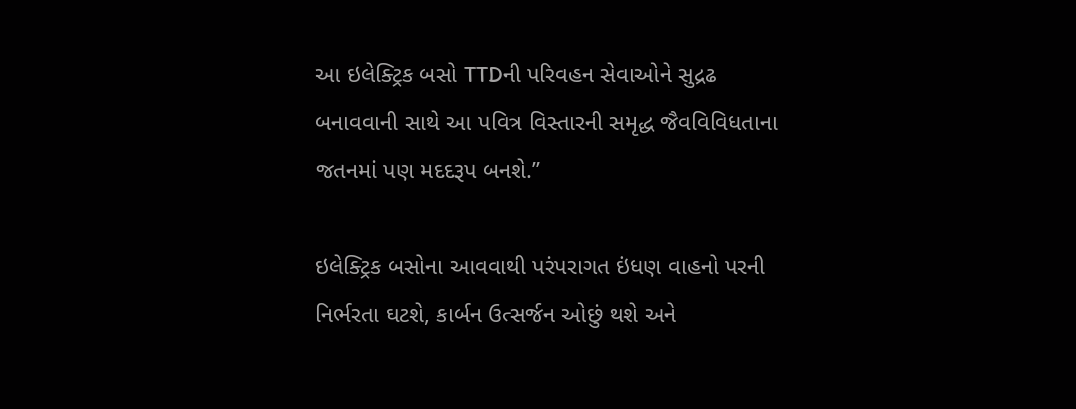આ ઇલેક્ટ્રિક બસો TTDની પરિવહન સેવાઓને સુદ્રઢ બનાવવાની સાથે આ પવિત્ર વિસ્તારની સમૃદ્ધ જૈવવિવિધતાના જતનમાં પણ મદદરૂપ બનશે.”

ઇલેક્ટ્રિક બસોના આવવાથી પરંપરાગત ઇંધણ વાહનો પરની નિર્ભરતા ઘટશે, કાર્બન ઉત્સર્જન ઓછું થશે અને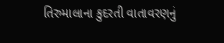તિરુમાલાના કુદરતી વાતાવરણનું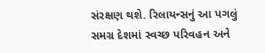સંરક્ષણ થશે. રિલાયન્સનું આ પગલું સમગ્ર દેશમાં સ્વચ્છ પરિવહન અને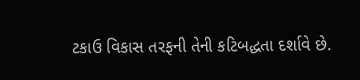ટકાઉ વિકાસ તરફની તેની કટિબદ્ધતા દર્શાવે છે.